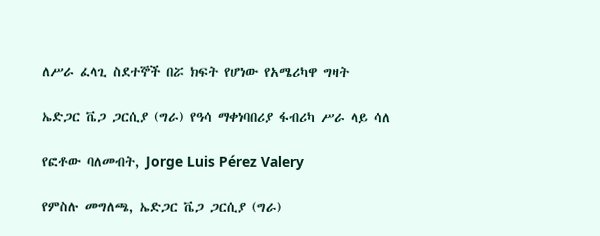ለሥራ ፈላጊ ስደተኞች በሯ ክፍት የሆነው የአሜሪካዋ ግዛት

ኤድጋር ቬጋ ጋርሲያ (ግራ) የዓሳ ማቀነባበሪያ ፋብሪካ ሥራ ላይ ሳለ

የፎቶው ባለመብት, Jorge Luis Pérez Valery

የምስሉ መግለጫ, ኤድጋር ቬጋ ጋርሲያ (ግራ)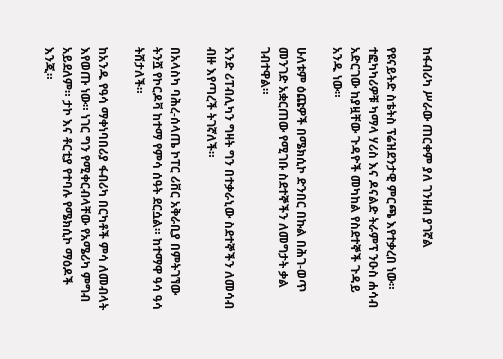ከፋብሪካ ሥራው ጠርቀም ያለ ገንዘብ ያገኛል

የዩናይትድ ስቴትስ ፕሬዝደንታዊ ምርጫ እየተቃረበ ነው። ተፎካካሪዎቹ ካማላ ሃሪስ እና ዶናልድ ትራምፕ ንዑስ ሐሳብ አድርገው ከያዟቸው ጉዳዮች መካከል የስደተኞች ጉዳይ አንዱ ነው።

ሁለቱም ዕጩዎች በሜክሲኮ ድንበር በኩል በሕገ-ወጥ መንገድ አቋርጠው የሚገቡ ስደተኞችን ለመግታት ቃል ገብተዋል።

አንድ ሪፐብሊካን ግዛት ግን በተቃራኒው ስደተኞችን ለመሳብ ብዙ እየጣረች ትገኛለች።

በአላስካ ባሕረ-ሰላጤ ኮፐር ሪቨር አቅራቢያ በምትገኘው ትንሿ የኮርዶቫ ከተማ የምሳ ሰዓት ደርሷል። ከተማዋ ዓሳ ዓሳ ትሸታለች።

ከአንዱ የዓሳ ማቀነባበሪያ ፋብሪካ በርካቶች ምሳ ለመብላት እየወጡ ነው። ነገር ግን የሚቀርብላቸው የአሜሪካ ምግብ አይደለም። ታኮ እና ቶርቲያ የተባሉ የሜክሲኮ ማዕዶች እንጂ።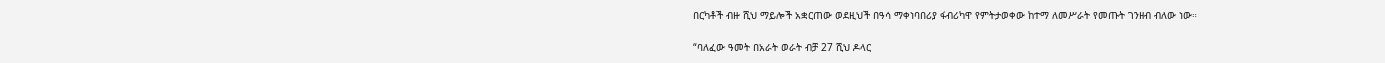በርካቶች ብዙ ሺህ ማይሎች አቋርጠው ወደዚህች በዓሳ ማቀነባበሪያ ፋብሪካዋ የምትታወቀው ከተማ ለመሥራት የመጡት ገንዘብ ብለው ነው።

“ባለፈው ዓመት በአራት ወራት ብቻ 27 ሺህ ዶላር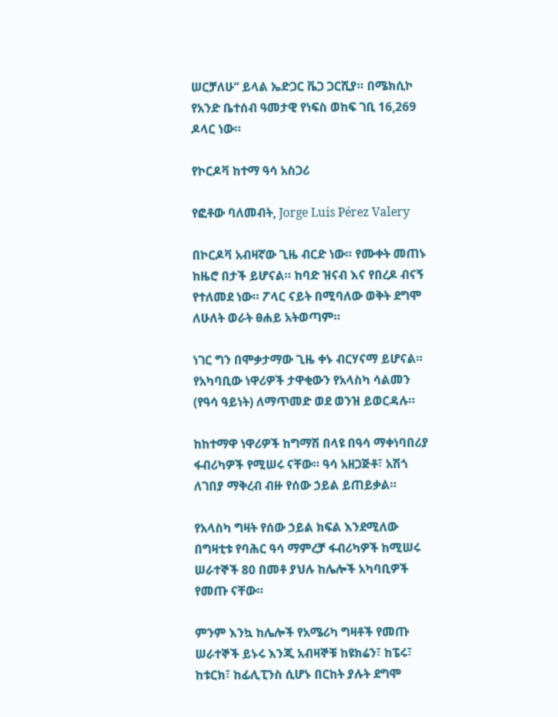ሠርቻለሁ” ይላል ኤድጋር ቬጋ ጋርሺያ። በሜክሲኮ የአንድ ቤተሰብ ዓመታዊ የነፍስ ወከፍ ገቢ 16,269 ዶላር ነው።

የኮርዶቫ ከተማ ዓሳ አስጋሪ

የፎቶው ባለመብት, Jorge Luis Pérez Valery

በኮርዶቫ አብዛኛው ጊዜ ብርድ ነው። የሙቀት መጠኑ ከዜሮ በታች ይሆናል። ከባድ ዝናብ እና የበረዶ ብናኝ የተለመደ ነው። ፖላር ናይት በሚባለው ወቅት ደግሞ ለሁለት ወራት ፀሐይ አትወጣም።

ነገር ግን በሞቃታማው ጊዜ ቀኑ ብርሃናማ ይሆናል። የአካባቢው ነዋሪዎች ታዋቂውን የአላስካ ሳልመን (የዓሳ ዓይነት) ለማጥመድ ወደ ወንዝ ይወርዳሉ።

ከከተማዋ ነዋሪዎች ከግማሽ በላዩ በዓሳ ማቀነባበሪያ ፋብሪካዎች የሚሠሩ ናቸው። ዓሳ አዘጋጅቶ፣ አሽጎ ለገበያ ማቅረብ ብዙ የሰው ኃይል ይጠይቃል።

የአላስካ ግዛት የሰው ኃይል ክፍል እንደሚለው በግዛቲቱ የባሕር ዓሳ ማምረቻ ፋብሪካዎች ከሚሠሩ ሠራተኞች 80 በመቶ ያህሉ ከሌሎች አካባቢዎች የመጡ ናቸው።

ምንም እንኳ ከሌሎች የአሜሪካ ግዛቶች የመጡ ሠራተኞች ይኑሩ እንጂ አብዛኞቹ ከዩክሬን፣ ከፔሩ፣ ከቱርክ፣ ከፊሊፒንስ ሲሆኑ በርከት ያሉት ደግሞ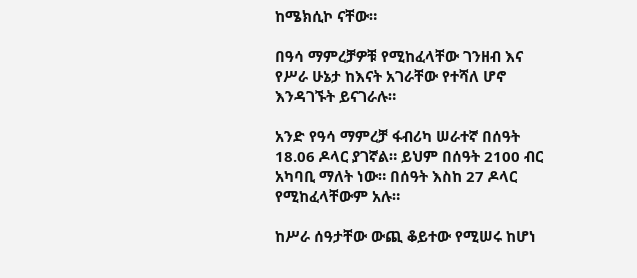ከሜክሲኮ ናቸው።

በዓሳ ማምረቻዎቹ የሚከፈላቸው ገንዘብ እና የሥራ ሁኔታ ከእናት አገራቸው የተሻለ ሆኖ እንዳገኙት ይናገራሉ።

አንድ የዓሳ ማምረቻ ፋብሪካ ሠራተኛ በሰዓት 18.06 ዶላር ያገኛል። ይህም በሰዓት 2100 ብር አካባቢ ማለት ነው። በሰዓት እስከ 27 ዶላር የሚከፈላቸውም አሉ።

ከሥራ ሰዓታቸው ውጪ ቆይተው የሚሠሩ ከሆነ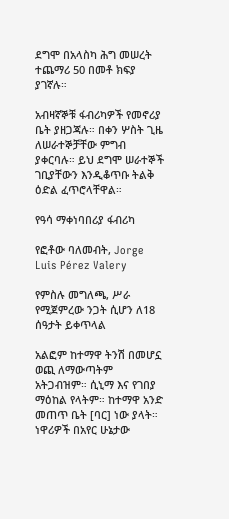ደግሞ በአላስካ ሕግ መሠረት ተጨማሪ 50 በመቶ ክፍያ ያገኛሉ።

አብዛኛኞቹ ፋብሪካዎች የመኖሪያ ቤት ያዘጋጃሉ። በቀን ሦስት ጊዜ ለሠራተኞቻቸው ምግብ ያቀርባሉ። ይህ ደግሞ ሠራተኞች ገቢያቸውን እንዲቆጥቡ ትልቅ ዕድል ፈጥሮላቸዋል።

የዓሳ ማቀነባበሪያ ፋብሪካ

የፎቶው ባለመብት, Jorge Luis Pérez Valery

የምስሉ መግለጫ, ሥራ የሚጀምረው ንጋት ሲሆን ለ18 ሰዓታት ይቀጥላል

አልፎም ከተማዋ ትንሽ በመሆኗ ወጪ ለማውጣትም አትጋብዝም። ሲኒማ እና የገበያ ማዕከል የላትም። ከተማዋ አንድ መጠጥ ቤት [ባር] ነው ያላት። ነዋሪዎች በአየር ሁኔታው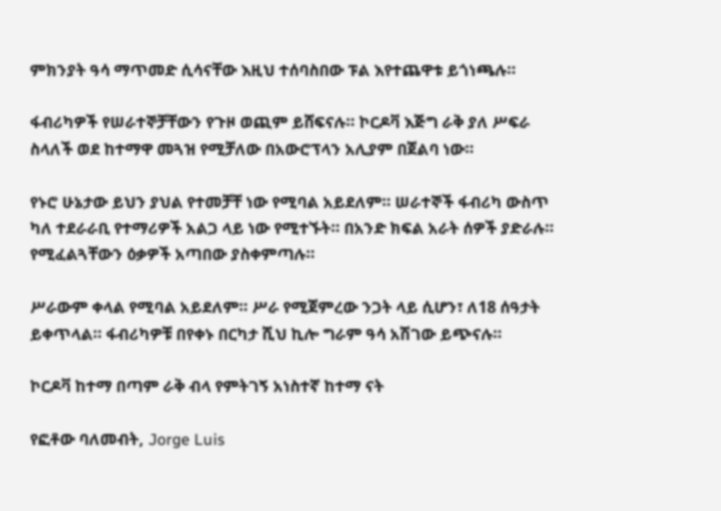ምክንያት ዓሳ ማጥመድ ሲሳናቸው እዚህ ተሰባስበው ፑል እየተጨዋቱ ይጎነጫሉ።

ፋብሪካዎች የሠራተኞቻቸውን የጉዞ ወጪም ይሸፍናሉ። ኮርዶቫ እጅግ ራቅ ያለ ሥፍራ ስላለች ወደ ከተማዋ መጓዝ የሚቻለው በአውሮፕላን አሊያም በጀልባ ነው።

የኑሮ ሁኔታው ይህን ያህል የተመቻቸ ነው የሚባል አይደለም። ሠራተኞች ፋብሪካ ውስጥ ካለ ተደራራቢ የተማሪዎች አልጋ ላይ ነው የሚተኙት። በአንድ ክፍል አራት ሰዎች ያድራሉ። የሚፈልጓቸውን ዕቃዎች አጣበው ያስቀምጣሉ።

ሥራውም ቀላል የሚባል አይደለም። ሥራ የሚጀምረው ንጋት ላይ ሲሆን፣ ለ18 ሰዓታት ይቀጥላል። ፋብሪካዎቹ በየቀኑ በርካታ ሺህ ኪሎ ግራም ዓሳ አሽገው ይጭናሉ።

ኮርዶቫ ከተማ በጣም ራቅ ብላ የምትገኝ አነስተኛ ከተማ ናት

የፎቶው ባለመብት, Jorge Luis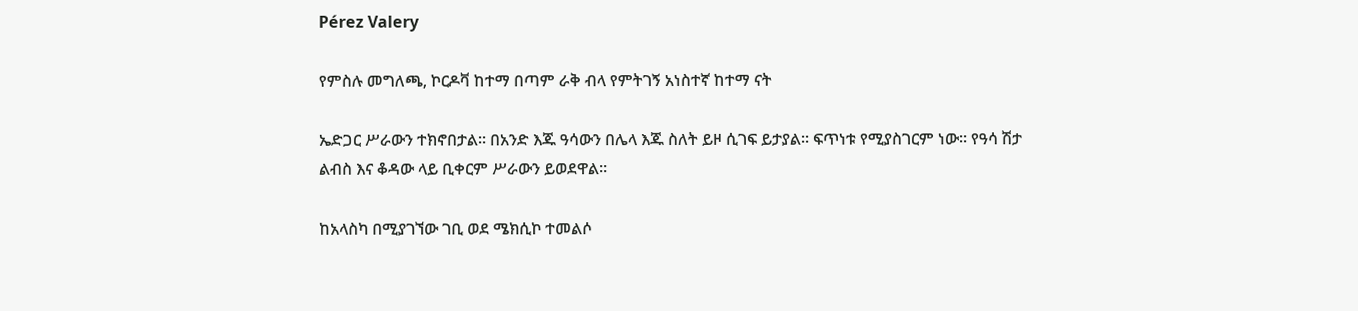Pérez Valery

የምስሉ መግለጫ, ኮርዶቫ ከተማ በጣም ራቅ ብላ የምትገኝ አነስተኛ ከተማ ናት

ኤድጋር ሥራውን ተክኖበታል። በአንድ እጁ ዓሳውን በሌላ እጁ ስለት ይዞ ሲገፍ ይታያል። ፍጥነቱ የሚያስገርም ነው። የዓሳ ሽታ ልብስ እና ቆዳው ላይ ቢቀርም ሥራውን ይወደዋል።

ከአላስካ በሚያገኘው ገቢ ወደ ሜክሲኮ ተመልሶ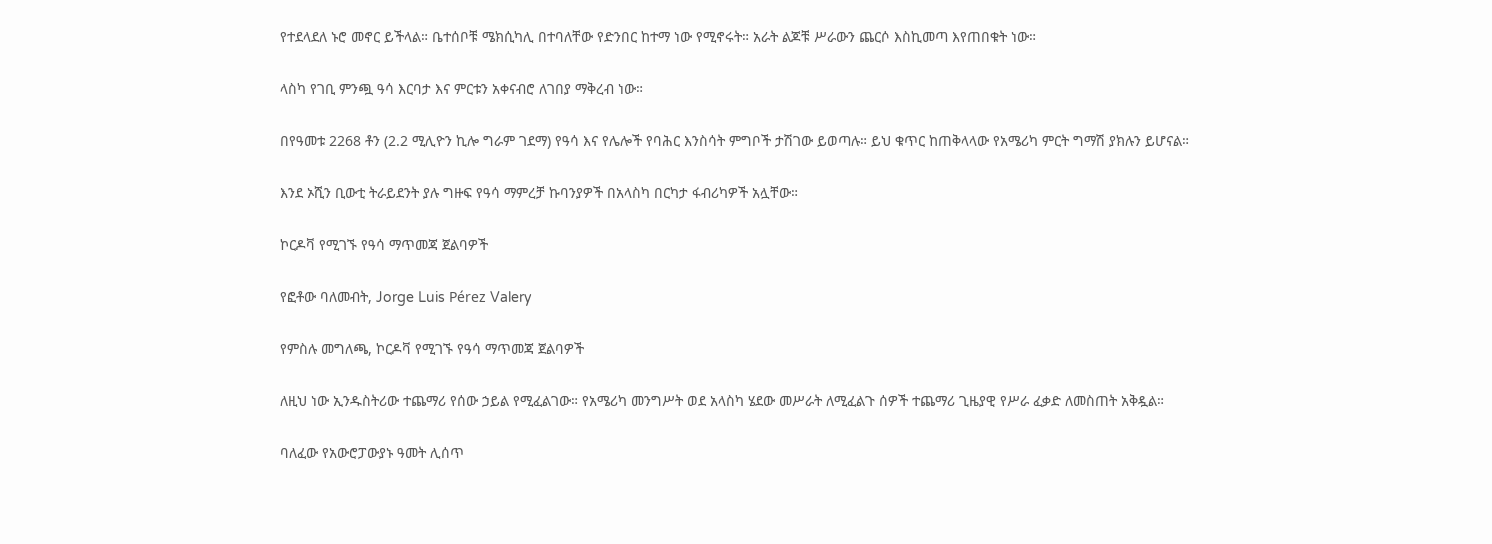የተደላደለ ኑሮ መኖር ይችላል። ቤተሰቦቹ ሜክሲካሊ በተባለቸው የድንበር ከተማ ነው የሚኖሩት። አራት ልጆቹ ሥራውን ጨርሶ እስኪመጣ እየጠበቁት ነው።

ላስካ የገቢ ምንጯ ዓሳ እርባታ እና ምርቱን አቀናብሮ ለገበያ ማቅረብ ነው።

በየዓመቱ 2268 ቶን (2.2 ሚሊዮን ኪሎ ግራም ገደማ) የዓሳ እና የሌሎች የባሕር እንስሳት ምግቦች ታሽገው ይወጣሉ። ይህ ቁጥር ከጠቅላላው የአሜሪካ ምርት ግማሽ ያክሉን ይሆናል።

እንደ ኦሺን ቢውቲ ትራይደንት ያሉ ግዙፍ የዓሳ ማምረቻ ኩባንያዎች በአላስካ በርካታ ፋብሪካዎች አሏቸው።

ኮርዶቫ የሚገኙ የዓሳ ማጥመጃ ጀልባዎች

የፎቶው ባለመብት, Jorge Luis Pérez Valery

የምስሉ መግለጫ, ኮርዶቫ የሚገኙ የዓሳ ማጥመጃ ጀልባዎች

ለዚህ ነው ኢንዱስትሪው ተጨማሪ የሰው ኃይል የሚፈልገው። የአሜሪካ መንግሥት ወደ አላስካ ሄደው መሥራት ለሚፈልጉ ሰዎች ተጨማሪ ጊዜያዊ የሥራ ፈቃድ ለመስጠት አቅዷል።

ባለፈው የአውሮፓውያኑ ዓመት ሊሰጥ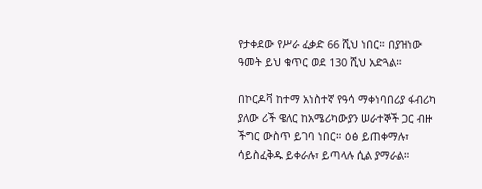የታቀደው የሥራ ፈቃድ 66 ሺህ ነበር። በያዝነው ዓመት ይህ ቁጥር ወደ 130 ሺህ አድጓል።

በኮርዶቫ ከተማ አነስተኛ የዓሳ ማቀነባበሪያ ፋብሪካ ያለው ሪች ዌለር ከአሜሪካውያን ሠራተኞች ጋር ብዙ ችግር ውስጥ ይገባ ነበር። ዕፅ ይጠቀማሉ፣ ሳይስፈቅዱ ይቀራሉ፣ ይጣላሉ ሲል ያማራል።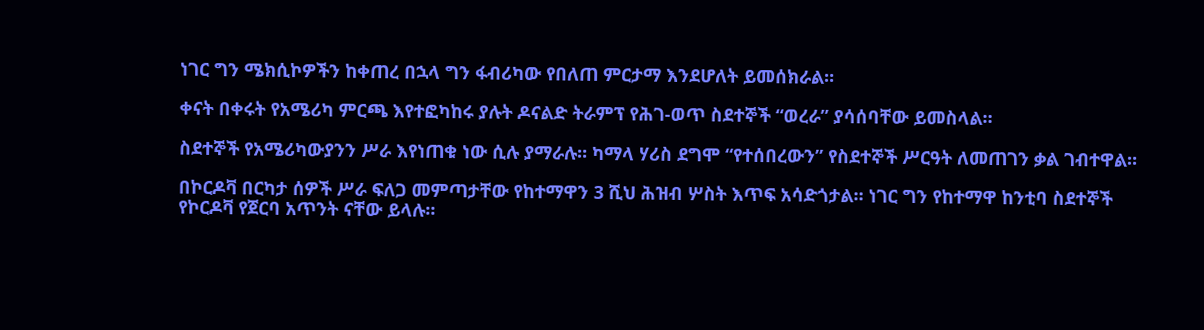ነገር ግን ሜክሲኮዎችን ከቀጠረ በኋላ ግን ፋብሪካው የበለጠ ምርታማ እንደሆለት ይመሰክራል።

ቀናት በቀሩት የአሜሪካ ምርጫ እየተፎካከሩ ያሉት ዶናልድ ትራምፕ የሕገ-ወጥ ስደተኞች “ወረራ” ያሳሰባቸው ይመስላል።

ስደተኞች የአሜሪካውያንን ሥራ እየነጠቁ ነው ሲሉ ያማራሉ። ካማላ ሃሪስ ደግሞ “የተሰበረውን” የስደተኞች ሥርዓት ለመጠገን ቃል ገብተዋል።

በኮርዶቫ በርካታ ሰዎች ሥራ ፍለጋ መምጣታቸው የከተማዋን 3 ሺህ ሕዝብ ሦስት እጥፍ አሳድጎታል። ነገር ግን የከተማዋ ከንቲባ ስደተኞች የኮርዶቫ የጀርባ አጥንት ናቸው ይላሉ።